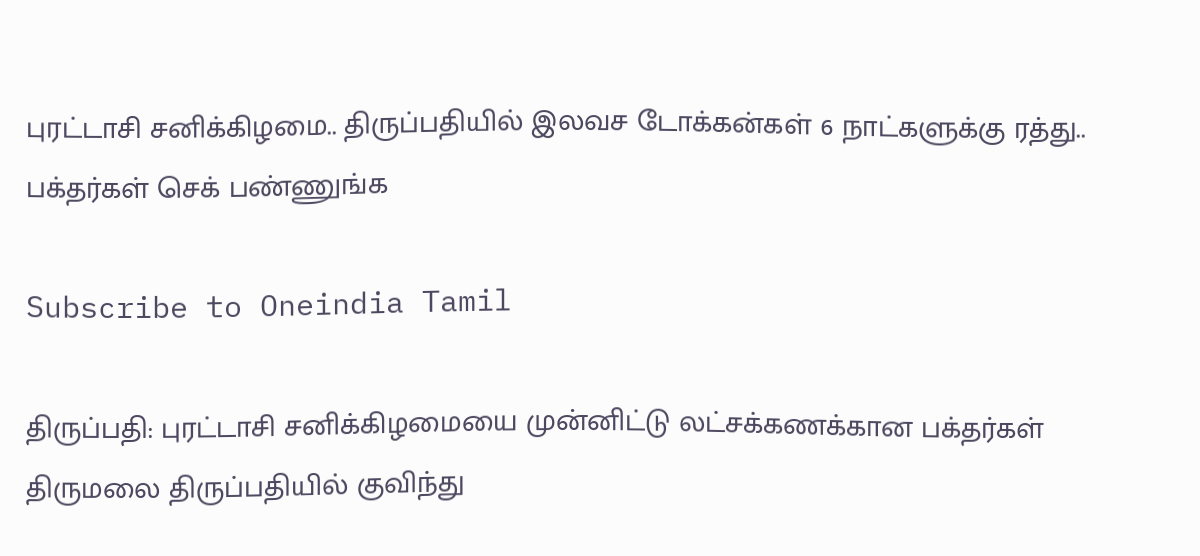புரட்டாசி சனிக்கிழமை.. திருப்பதியில் இலவச டோக்கன்கள் 6 நாட்களுக்கு ரத்து.. பக்தர்கள் செக் பண்ணுங்க

Subscribe to Oneindia Tamil

திருப்பதி: புரட்டாசி சனிக்கிழமையை முன்னிட்டு லட்சக்கணக்கான பக்தர்கள் திருமலை திருப்பதியில் குவிந்து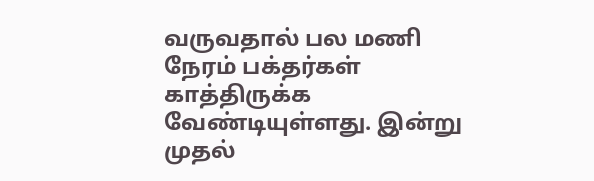வருவதால் பல மணி நேரம் பக்தர்கள் காத்திருக்க வேண்டியுள்ளது. இன்று முதல்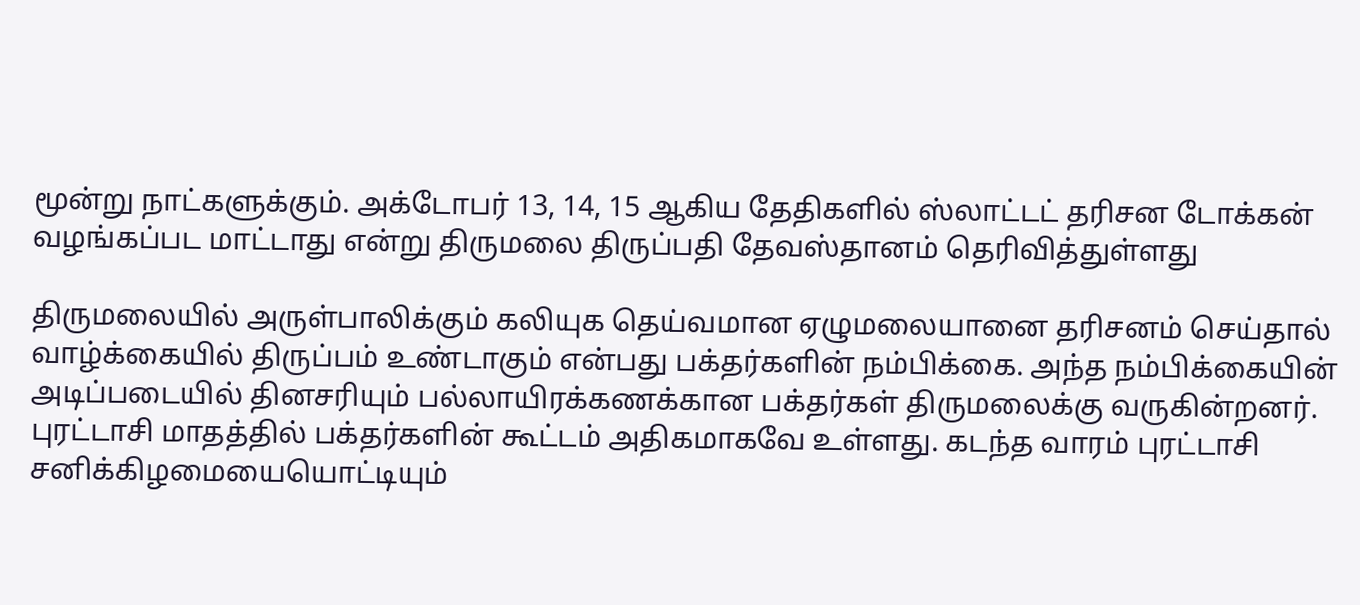மூன்று நாட்களுக்கும். அக்டோபர் 13, 14, 15 ஆகிய தேதிகளில் ஸ்லாட்டட் தரிசன டோக்கன் வழங்கப்பட மாட்டாது என்று திருமலை திருப்பதி தேவஸ்தானம் தெரிவித்துள்ளது

திருமலையில் அருள்பாலிக்கும் கலியுக தெய்வமான ஏழுமலையானை தரிசனம் செய்தால் வாழ்க்கையில் திருப்பம் உண்டாகும் என்பது பக்தர்களின் நம்பிக்கை. அந்த நம்பிக்கையின் அடிப்படையில் தினசரியும் பல்லாயிரக்கணக்கான பக்தர்கள் திருமலைக்கு வருகின்றனர். புரட்டாசி மாதத்தில் பக்தர்களின் கூட்டம் அதிகமாகவே உள்ளது. கடந்த வாரம் புரட்டாசி சனிக்கிழமையையொட்டியும்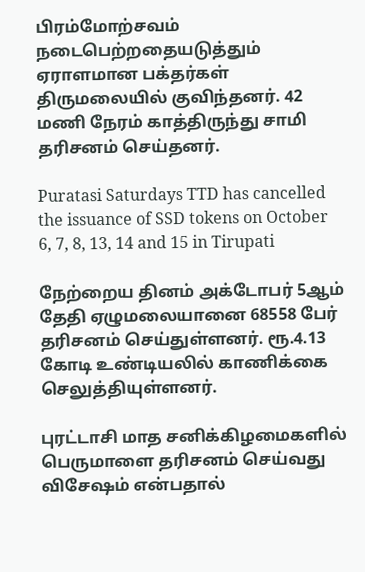பிரம்மோற்சவம் நடைபெற்றதையடுத்தும் ஏராளமான பக்தர்கள் திருமலையில் குவிந்தனர். 42 மணி நேரம் காத்திருந்து சாமி தரிசனம் செய்தனர்.

Puratasi Saturdays TTD has cancelled the issuance of SSD tokens on October 6, 7, 8, 13, 14 and 15 in Tirupati

நேற்றைய தினம் அக்டோபர் 5ஆம் தேதி ஏழுமலையானை 68558 பேர் தரிசனம் செய்துள்ளனர். ரூ.4.13 கோடி உண்டியலில் காணிக்கை செலுத்தியுள்ளனர்.

புரட்டாசி மாத சனிக்கிழமைகளில் பெருமாளை தரிசனம் செய்வது விசேஷம் என்பதால்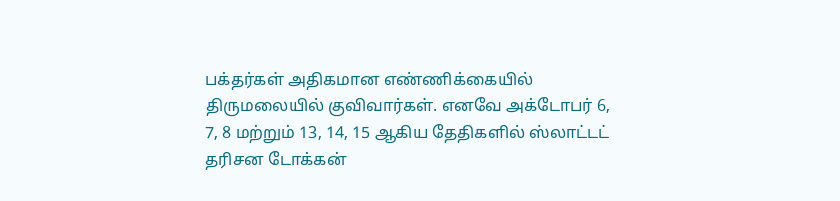பக்தர்கள் அதிகமான எண்ணிக்கையில் திருமலையில் குவிவார்கள். எனவே அக்டோபர் 6, 7, 8 மற்றும் 13, 14, 15 ஆகிய தேதிகளில் ஸ்லாட்டட் தரிசன டோக்கன்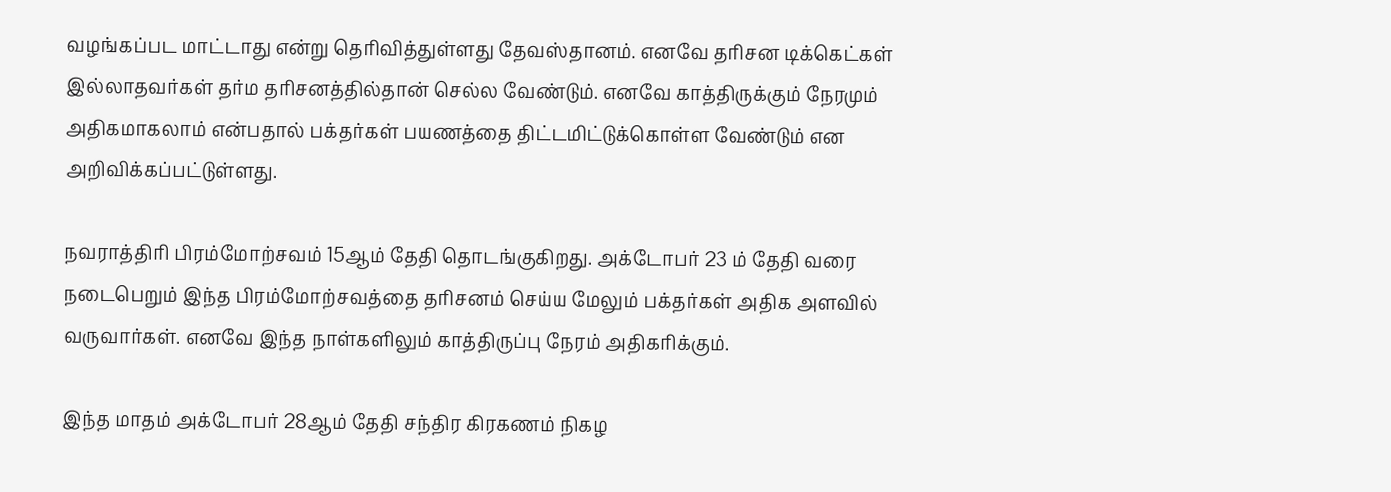வழங்கப்பட மாட்டாது என்று தெரிவித்துள்ளது தேவஸ்தானம். எனவே தரிசன டிக்கெட்கள் இல்லாதவர்கள் தர்ம தரிசனத்தில்தான் செல்ல வேண்டும். எனவே காத்திருக்கும் நேரமும் அதிகமாகலாம் என்பதால் பக்தர்கள் பயணத்தை திட்டமிட்டுக்கொள்ள வேண்டும் என அறிவிக்கப்பட்டுள்ளது.

நவராத்திரி பிரம்மோற்சவம் 15ஆம் தேதி தொடங்குகிறது. அக்டோபர் 23 ம் தேதி வரை நடைபெறும் இந்த பிரம்மோற்சவத்தை தரிசனம் செய்ய மேலும் பக்தர்கள் அதிக அளவில் வருவார்கள். எனவே இந்த நாள்களிலும் காத்திருப்பு நேரம் அதிகரிக்கும்.

இந்த மாதம் அக்டோபர் 28ஆம் தேதி சந்திர கிரகணம் நிகழ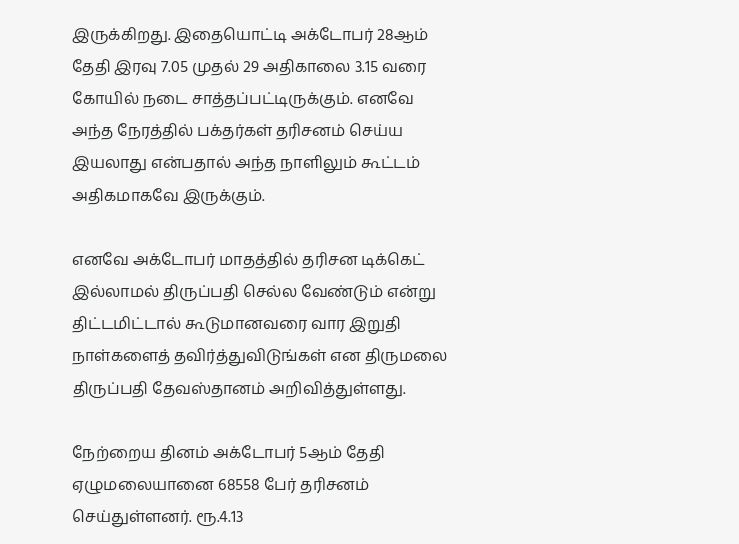இருக்கிறது. இதையொட்டி அக்டோபர் 28ஆம் தேதி இரவு 7.05 முதல் 29 அதிகாலை 3.15 வரை கோயில் நடை சாத்தப்பட்டிருக்கும். எனவே அந்த நேரத்தில் பக்தர்கள் தரிசனம் செய்ய இயலாது என்பதால் அந்த நாளிலும் கூட்டம் அதிகமாகவே இருக்கும்.

எனவே அக்டோபர் மாதத்தில் தரிசன டிக்கெட் இல்லாமல் திருப்பதி செல்ல வேண்டும் என்று திட்டமிட்டால் கூடுமானவரை வார இறுதி நாள்களைத் தவிர்த்துவிடுங்கள் என திருமலை திருப்பதி தேவஸ்தானம் அறிவித்துள்ளது.

நேற்றைய தினம் அக்டோபர் 5ஆம் தேதி ஏழுமலையானை 68558 பேர் தரிசனம் செய்துள்ளனர். ரூ.4.13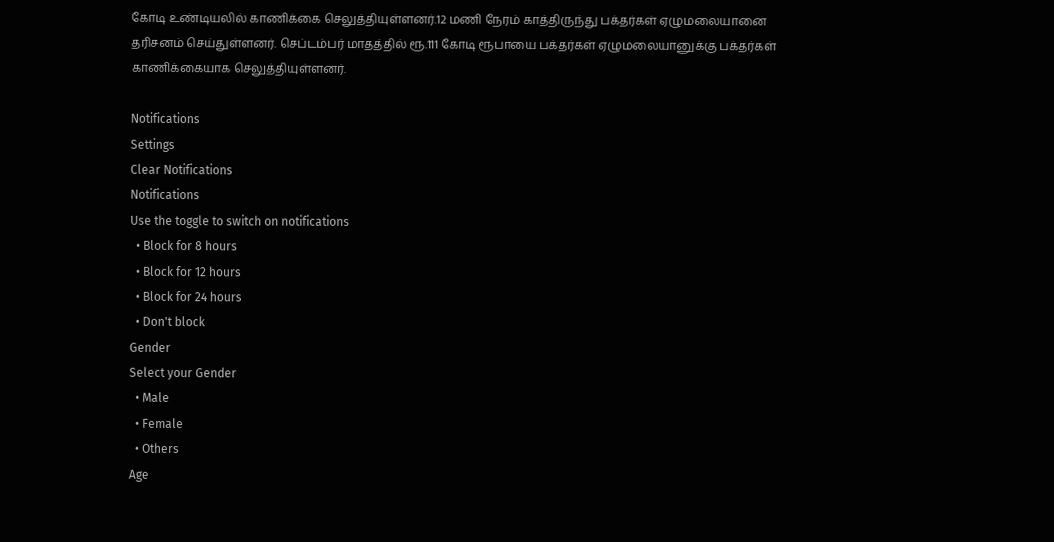கோடி உண்டியலில் காணிக்கை செலுத்தியுள்ளனர்.12 மணி நேரம் காத்திருந்து பக்தர்கள் ஏழுமலையானை தரிசனம் செய்துள்ளனர். செப்டம்பர் மாதத்தில் ரூ.111 கோடி ரூபாயை பக்தர்கள் ஏழுமலையானுக்கு பக்தர்கள் காணிக்கையாக செலுத்தியுள்ளனர்.

Notifications
Settings
Clear Notifications
Notifications
Use the toggle to switch on notifications
  • Block for 8 hours
  • Block for 12 hours
  • Block for 24 hours
  • Don't block
Gender
Select your Gender
  • Male
  • Female
  • Others
Age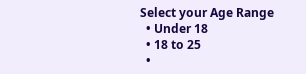Select your Age Range
  • Under 18
  • 18 to 25
  •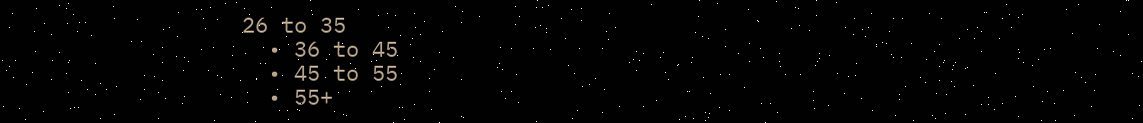26 to 35
  • 36 to 45
  • 45 to 55
  • 55+